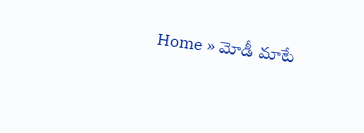Home » మోడీ మాటే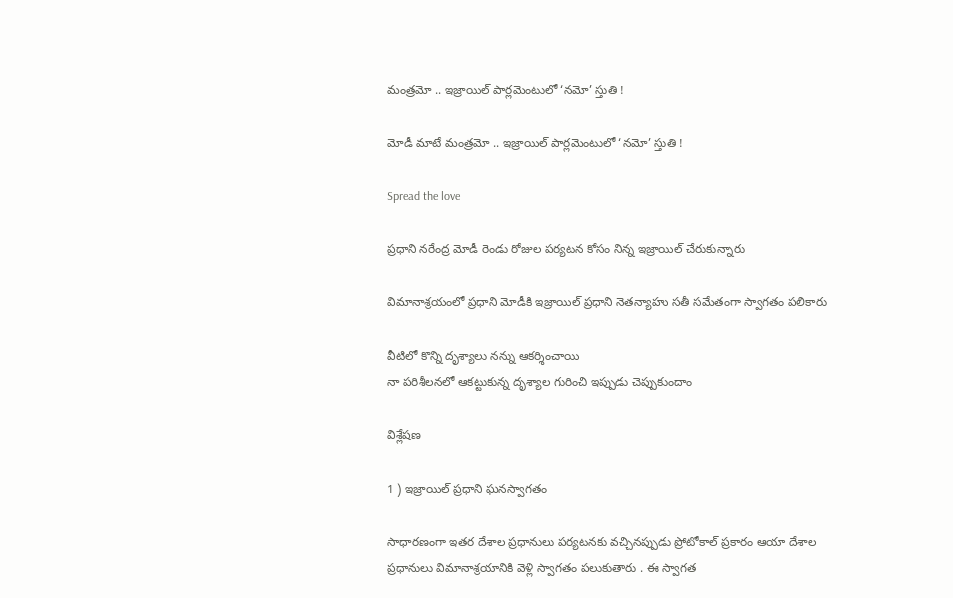మంత్రమో .. ఇజ్రాయిల్ పార్లమెంటులో ‘నమో’ స్తుతి !

మోడీ మాటే మంత్రమో .. ఇజ్రాయిల్ పార్లమెంటులో ‘నమో’ స్తుతి !

Spread the love

ప్రధాని నరేంద్ర మోడీ రెండు రోజుల పర్యటన కోసం నిన్న ఇజ్రాయిల్ చేరుకున్నారు

విమానాశ్రయంలో ప్రధాని మోడీకి ఇజ్రాయిల్ ప్రధాని నెతన్యాహు సతీ సమేతంగా స్వాగతం పలికారు

వీటిలో కొన్ని దృశ్యాలు నన్ను ఆకర్శించాయి
నా పరిశీలనలో ఆకట్టుకున్న దృశ్యాల గురించి ఇప్పుడు చెప్పుకుందాం

విశ్లేషణ

1 ) ఇజ్రాయిల్ ప్రధాని ఘనస్వాగతం

సాధారణంగా ఇతర దేశాల ప్రధానులు పర్యటనకు వచ్చినప్పుడు ప్రోటోకాల్ ప్రకారం ఆయా దేశాల ప్రధానులు విమానాశ్రయానికి వెళ్లి స్వాగతం పలుకుతారు . ఈ స్వాగత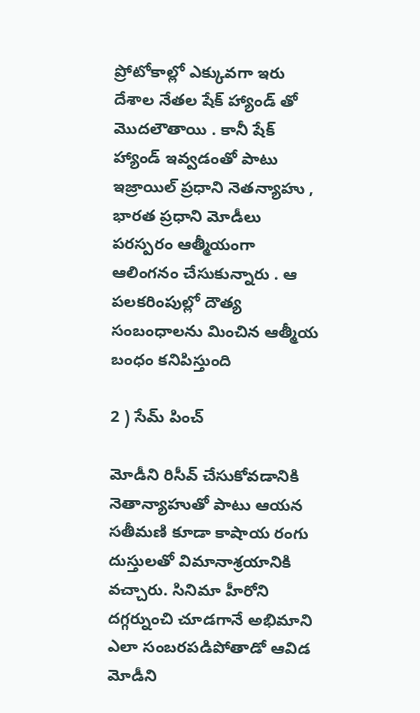ప్రోటోకాల్లో ఎక్కువగా ఇరు దేశాల నేతల షేక్ హ్యాండ్ తో మొదలౌతాయి . కానీ షేక్ హ్యాండ్ ఇవ్వడంతో పాటు ఇజ్రాయిల్ ప్రధాని నెతన్యాహు , భారత ప్రధాని మోడీలు పరస్పరం ఆత్మీయంగా ఆలింగనం చేసుకున్నారు . ఆ పలకరింపుల్లో దౌత్య సంబంధాలను మించిన ఆత్మీయ బంధం కనిపిస్తుంది

2 ) సేమ్ పించ్

మోడీని రిసీవ్ చేసుకోవడానికి నెతాన్యాహుతో పాటు ఆయన సతీమణి కూడా కాషాయ రంగు దుస్తులతో విమానాశ్రయానికి వచ్చారు. సినిమా హీరోని దగ్గర్నుంచి చూడగానే అభిమాని ఎలా సంబరపడిపోతాడో ఆవిడ మోడీని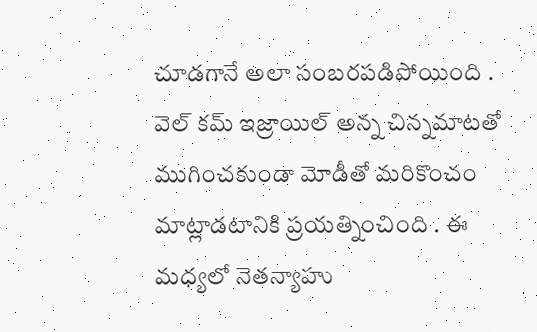చూడగానే అలా సంబరపడిపోయింది . వెల్ కమ్ ఇజ్రాయిల్ అన్న చిన్నమాటతో ముగించకుండా మోడీతో మరికొంచం మాట్లాడటానికి ప్రయత్నించింది . ఈ మధ్యలో నెతన్యాహు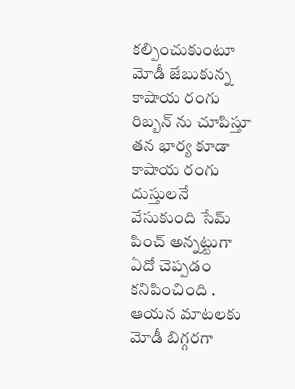కల్పించుకుంటూ మోడీ జేబుకున్న కాషాయ రంగు రిబ్బన్ ను చూపిస్తూ తన భార్య కూడా కాషాయ రంగు దుస్తులనే వేసుకుంది సేమ్ పించ్ అన్నట్టుగా ఏదో చెప్పడం కనిపించింది . ఆయన మాటలకు మోడీ బిగ్గరగా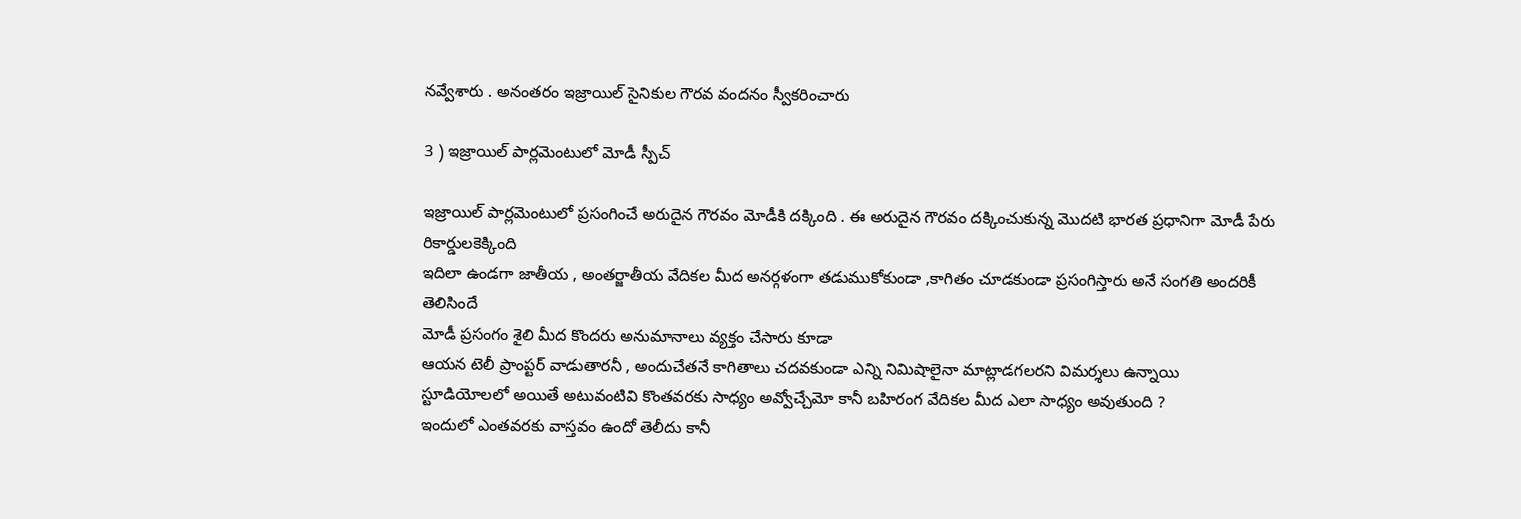నవ్వేశారు . అనంతరం ఇజ్రాయిల్ సైనికుల గౌరవ వందనం స్వీకరించారు

3 ) ఇజ్రాయిల్ పార్లమెంటులో మోడీ స్పీచ్

ఇజ్రాయిల్ పార్లమెంటులో ప్రసంగించే అరుదైన గౌరవం మోడీకి దక్కింది . ఈ అరుదైన గౌరవం దక్కించుకున్న మొదటి భారత ప్రధానిగా మోడీ పేరు రికార్డులకెక్కింది
ఇదిలా ఉండగా జాతీయ , అంతర్జాతీయ వేదికల మీద అనర్గళంగా తడుముకోకుండా ,కాగితం చూడకుండా ప్రసంగిస్తారు అనే సంగతి అందరికీ తెలిసిందే
మోడీ ప్రసంగం శైలి మీద కొందరు అనుమానాలు వ్యక్తం చేసారు కూడా
ఆయన టెలీ ప్రాంప్టర్ వాడుతారనీ , అందుచేతనే కాగితాలు చదవకుండా ఎన్ని నిమిషాలైనా మాట్లాడగలరని విమర్శలు ఉన్నాయి
స్టూడియోలలో అయితే అటువంటివి కొంతవరకు సాధ్యం అవ్వోచ్చేమో కానీ బహిరంగ వేదికల మీద ఎలా సాధ్యం అవుతుంది ?
ఇందులో ఎంతవరకు వాస్తవం ఉందో తెలీదు కానీ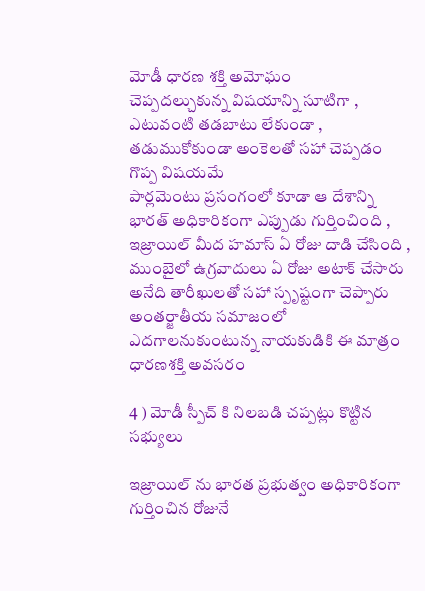మోడీ ధారణ శక్తి అమోఘం
చెప్పదల్చుకున్న విషయాన్ని సూటిగా , ఎటువంటి తడబాటు లేకుండా , తడుముకోకుండా అంకెలతో సహా చెప్పడం గొప్ప విషయమే
పార్లమెంటు ప్రసంగంలో కూడా ఆ దేశాన్ని భారత్ అధికారికంగా ఎప్పుడు గుర్తించింది , ఇజ్రాయిల్ మీద హమాస్ ఏ రోజు దాడి చేసింది , ముంబైలో ఉగ్రవాదులు ఏ రోజు అటాక్ చేసారు అనేది తారీఖులతో సహా స్పృష్టంగా చెప్పారు
అంతర్జాతీయ సమాజంలో ఎదగాలనుకుంటున్న నాయకుడికి ఈ మాత్రం ధారణశక్తి అవసరం

4 ) మోడీ స్పీచ్ కి నిలబడి చప్పట్లు కొట్టిన సభ్యులు

ఇజ్రాయిల్ ను భారత ప్రభుత్వం అధికారికంగా గుర్తించిన రోజునే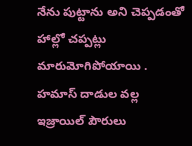నేను పుట్టాను అని చెప్పడంతో హాల్లో చప్పట్లు మారుమోగిపోయాయి . హమాస్ దాడుల వల్ల ఇజ్రాయిల్ పౌరులు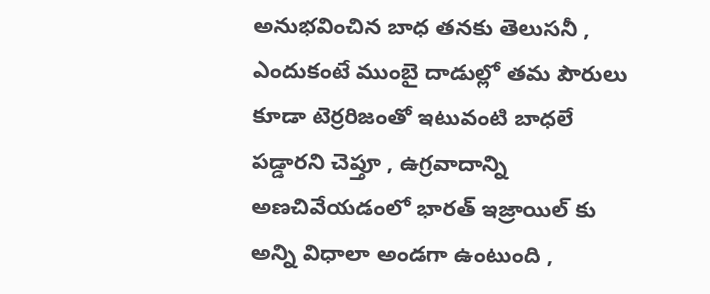అనుభవించిన బాధ తనకు తెలుసనీ , ఎందుకంటే ముంబై దాడుల్లో తమ పౌరులు కూడా టెర్రరిజంతో ఇటువంటి బాధలే పడ్డారని చెప్తూ , ఉగ్రవాదాన్ని అణచివేయడంలో భారత్ ఇజ్రాయిల్ కు అన్ని విధాలా అండగా ఉంటుంది ,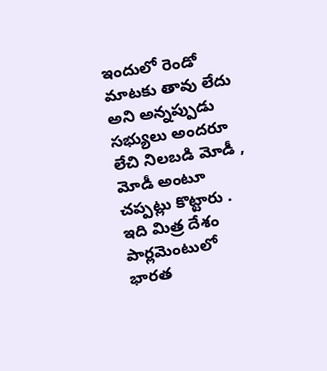ఇందులో రెండో మాటకు తావు లేదు అని అన్నప్పుడు సభ్యులు అందరూ లేచి నిలబడి మోడీ , మోడీ అంటూ చప్పట్లు కొట్టారు . ఇది మిత్ర దేశం పార్లమెంటులో భారత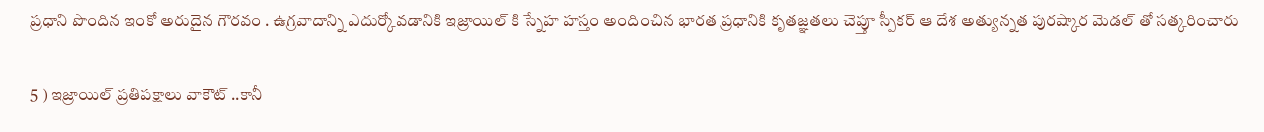ప్రధాని పొందిన ఇంకో అరుదైన గౌరవం . ఉగ్రవాదాన్ని ఎదుర్కోవడానికి ఇజ్రాయిల్ కి స్నేహ హస్తం అందించిన భారత ప్రధానికి కృతజ్ఞతలు చెప్తూ స్పీకర్ ఆ దేశ అత్యున్నత పురష్కార మెడల్ తో సత్కరించారు

5 ) ఇజ్రాయిల్ ప్రతిపక్షాలు వాకౌట్ ..కానీ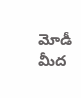మోడీ మీద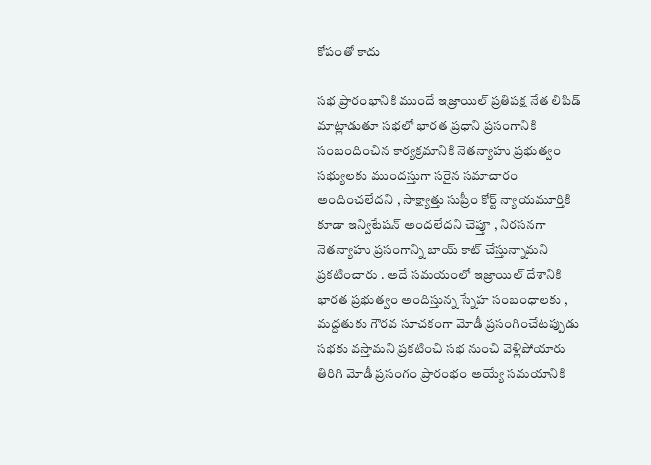కోపంతో కాదు

సభ ప్రారంభానికి ముందే ఇజ్రాయిల్ ప్రతిపక్ష నేత లిపిడ్ మాట్లాడుతూ సభలో భారత ప్రధాని ప్రసంగానికి సంబందించిన కార్యక్రమానికి నెతన్యాహు ప్రభుత్వం సభ్యులకు ముందస్తుగా సరైన సమాచారం అందించలేదని , సాక్ష్యాత్తు సుప్రీం కోర్ట్ న్యాయమూర్తికి కూడా ఇన్విటేషన్ అందలేదని చెప్తూ , నిరసనగా నెతన్యాహు ప్రసంగాన్ని బాయ్ కాట్ చేస్తున్నామని ప్రకటించారు . అదే సమయంలో ఇజ్రాయిల్ దేశానికి భారత ప్రభుత్వం అందిస్తున్న స్నేహ సంబంధాలకు , మద్దతుకు గౌరవ సూచకంగా మోడీ ప్రసంగించేటప్పుడు సభకు వస్తామని ప్రకటించి సభ నుంచి వెళ్లిపోయారు
తిరిగి మోడీ ప్రసంగం ప్రారంభం అయ్యే సమయానికి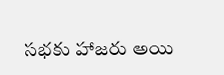సభకు హాజరు అయి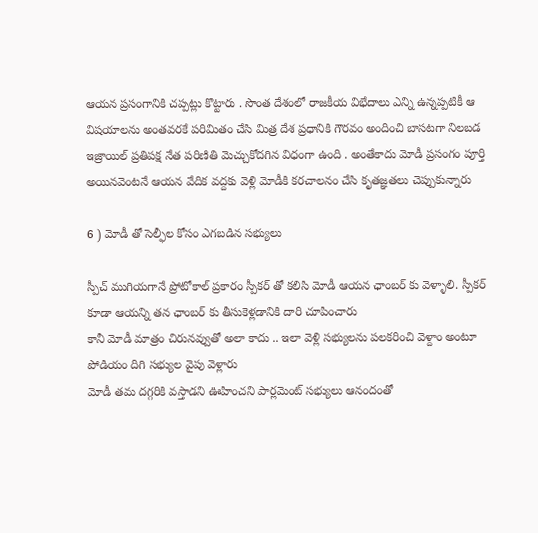ఆయన ప్రసంగానికి చప్పట్లు కొట్టారు . సొంత దేశంలో రాజకీయ విభేదాలు ఎన్ని ఉన్నప్పటికీ ఆ విషయాలను అంతవరకే పరిమితం చేసి మిత్ర దేశ ప్రధానికి గౌరవం అందించి బాసటగా నిలబడ ఇజ్రాయిల్ ప్రతిపక్ష నేత పరిణితి మెచ్చుకోదగిన విధంగా ఉంది . అంతేకాదు మోడీ ప్రసంగం పూర్తి అయినవెంటనే ఆయన వేదిక వద్దకు వెళ్లి మోడీకి కరచాలనం చేసి కృతజ్ఞతలు చెప్పుకున్నారు

6 ) మోడీ తో సెల్ఫీల కోసం ఎగబడిన సభ్యులు

స్పీచ్ ముగియగానే ప్రోటోకాల్ ప్రకారం స్పీకర్ తో కలిసి మోడీ ఆయన ఛాంబర్ కు వెళ్ళాలి. స్పీకర్ కూడా ఆయన్ని తన ఛాంబర్ కు తీసుకెళ్లడానికి దారి చూపించారు
కానీ మోడీ మాత్రం చిరునవ్వుతో అలా కాదు .. ఇలా వెళ్లి సభ్యులను పలకరించి వెళ్దాం అంటూ పోడియం దిగి సభ్యుల వైపు వెళ్లారు
మోడీ తమ దగ్గరికి వస్తాడని ఊహించని పార్లమెంట్ సభ్యులు ఆనందంతో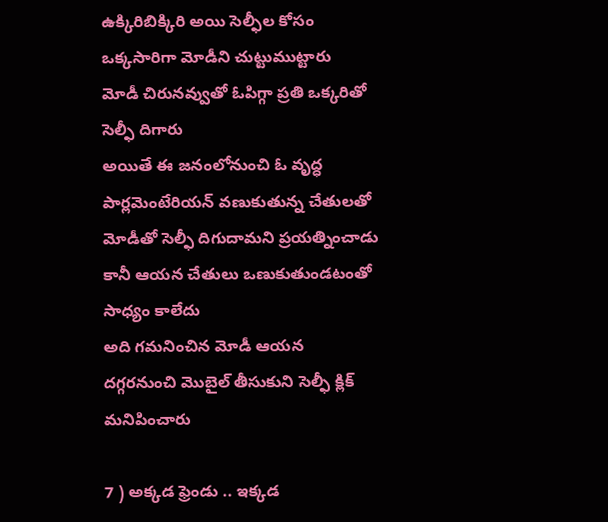ఉక్కిరిబిక్కిరి అయి సెల్ఫీల కోసం ఒక్కసారిగా మోడీని చుట్టుముట్టారు
మోడీ చిరునవ్వుతో ఓపిగ్గా ప్రతి ఒక్కరితో సెల్ఫీ దిగారు
అయితే ఈ జనంలోనుంచి ఓ వృద్ధ పార్లమెంటేరియన్ వణుకుతున్న చేతులతో మోడీతో సెల్ఫీ దిగుదామని ప్రయత్నించాడు
కానీ ఆయన చేతులు ఒణుకుతుండటంతో సాధ్యం కాలేదు
అది గమనించిన మోడీ ఆయన దగ్గరనుంచి మొబైల్ తీసుకుని సెల్ఫీ క్లిక్ మనిపించారు

7 ) అక్కడ ఫ్రెండు .. ఇక్కడ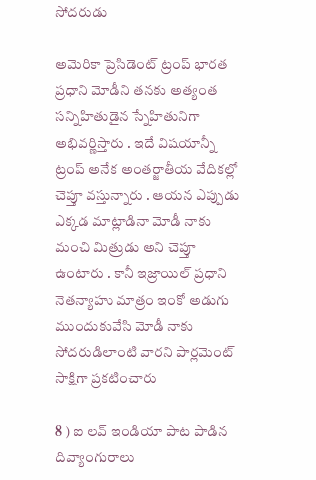సోదరుడు

అమెరికా ప్రెసిడెంట్ ట్రంప్ భారత ప్రధాని మోడీని తనకు అత్యంత సన్నిహితుడైన స్నేహితునిగా అభివర్ణిస్తారు . ఇదే విషయాన్నీ ట్రంప్ అనేక అంతర్జాతీయ వేదికల్లో చెప్తూ వస్తున్నారు . ఆయన ఎప్పుడు ఎక్కడ మాట్లాడినా మోడీ నాకు మంచి మిత్రుడు అని చెప్తూ ఉంటారు . కానీ ఇజ్రాయిల్ ప్రధాని నెతన్యాహు మాత్రం ఇంకో అడుగు ముందుకువేసి మోడీ నాకు సోదరుడిలాంటి వారని పార్లమెంట్ సాక్షిగా ప్రకటించారు

8 ) ఐ లవ్ ఇండియా పాట పాడిన దివ్యాంగురాలు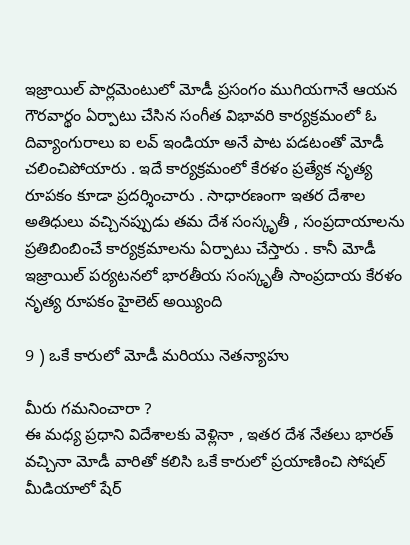ఇజ్రాయిల్ పార్లమెంటులో మోడీ ప్రసంగం ముగియగానే ఆయన గౌరవార్థం ఏర్పాటు చేసిన సంగీత విభావరి కార్యక్రమంలో ఓ దివ్యాంగురాలు ఐ లవ్ ఇండియా అనే పాట పడటంతో మోడీ చలించిపోయారు . ఇదే కార్యక్రమంలో కేరళం ప్రత్యేక నృత్య రూపకం కూడా ప్రదర్శించారు . సాధారణంగా ఇతర దేశాల అతిధులు వచ్చినప్పుడు తమ దేశ సంస్కృతీ , సంప్రదాయాలను ప్రతిబింబించే కార్యక్రమాలను ఏర్పాటు చేస్తారు . కానీ మోడీ ఇజ్రాయిల్ పర్యటనలో భారతీయ సంస్కృతీ సాంప్రదాయ కేరళం నృత్య రూపకం హైలెట్ అయ్యింది

9 ) ఒకే కారులో మోడీ మరియు నెతన్యాహు

మీరు గమనించారా ?
ఈ మధ్య ప్రధాని విదేశాలకు వెళ్లినా , ఇతర దేశ నేతలు భారత్ వచ్చినా మోడీ వారితో కలిసి ఒకే కారులో ప్రయాణించి సోషల్ మీడియాలో షేర్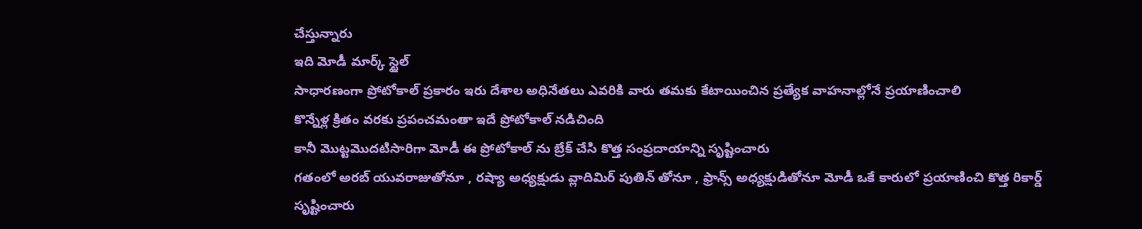చేస్తున్నారు
ఇది మోడీ మార్క్ స్టైల్
సాధారణంగా ప్రోటోకాల్ ప్రకారం ఇరు దేశాల అధినేతలు ఎవరికి వారు తమకు కేటాయించిన ప్రత్యేక వాహనాల్లోనే ప్రయాణించాలి
కొన్నేళ్ల క్రితం వరకు ప్రపంచమంతా ఇదే ప్రోటోకాల్ నడిచింది
కానీ మొట్టమొదటిసారిగా మోడీ ఈ ప్రోటోకాల్ ను బ్రేక్ చేసి కొత్త సంప్రదాయాన్ని సృష్టించారు
గతంలో అరబ్ యువరాజుతోనూ , రష్యా అధ్యక్షుడు వ్లాదిమిర్ పుతిన్ తోనూ , ఫ్రాన్స్ అధ్యక్షుడితోనూ మోడీ ఒకే కారులో ప్రయాణించి కొత్త రికార్డ్ సృష్టించారు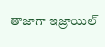తాజాగా ఇజ్రాయిల్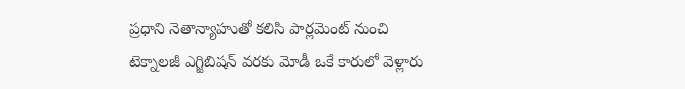ప్రధాని నెతాన్యాహుతో కలిసి పార్లమెంట్ నుంచి టెక్నాలజీ ఎగ్జిబిషన్ వరకు మోడీ ఒకే కారులో వెళ్లారు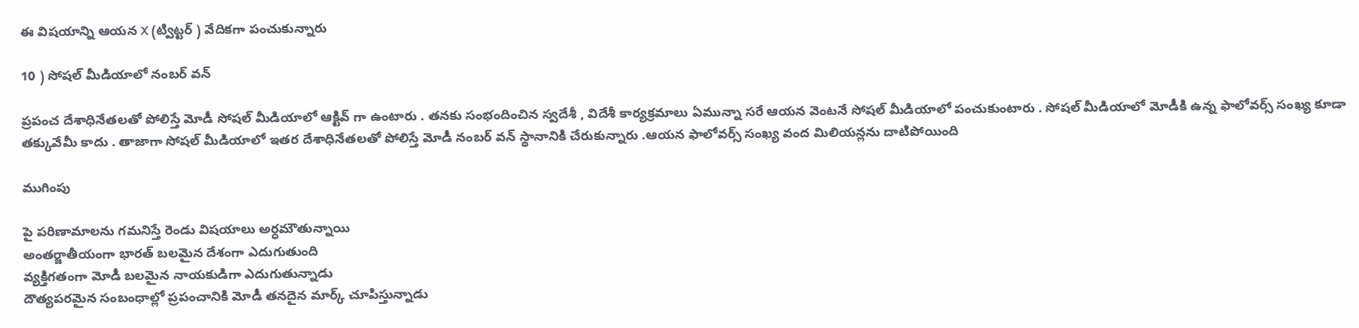ఈ విషయాన్ని ఆయన X (ట్విట్టర్ ) వేదికగా పంచుకున్నారు

10 ) సోషల్ మీడియాలో నంబర్ వన్

ప్రపంచ దేశాధినేతలతో పోలిస్తే మోడీ సోషల్ మీడియాలో ఆక్టివ్ గా ఉంటారు . తనకు సంభందించిన స్వదేశీ , విదేశీ కార్యక్రమాలు ఏమున్నా సరే ఆయన వెంటనే సోషల్ మీడియాలో పంచుకుంటారు . సోషల్ మీడియాలో మోడీకి ఉన్న ఫాలోవర్స్ సంఖ్య కూడా తక్కువేమీ కాదు . తాజాగా సోషల్ మీడియాలో ఇతర దేశాధినేతలతో పోలిస్తే మోడీ నంబర్ వన్ స్థానానికి చేరుకున్నారు .ఆయన ఫాలోవర్స్ సంఖ్య వంద మిలియన్లను దాటిపోయింది

ముగింపు

పై పరిణామాలను గమనిస్తే రెండు విషయాలు అర్ధమౌతున్నాయి
అంతర్జాతీయంగా భారత్ బలమైన దేశంగా ఎదుగుతుంది
వ్యక్తిగతంగా మోడీ బలమైన నాయకుడిగా ఎదుగుతున్నాడు
దౌత్యపరమైన సంబంధాల్లో ప్రపంచానికి మోడీ తనదైన మార్క్ చూపిస్తున్నాడు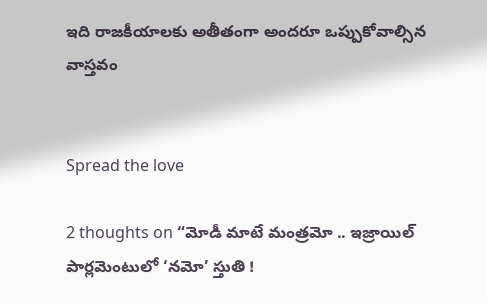ఇది రాజకీయాలకు అతీతంగా అందరూ ఒప్పుకోవాల్సిన వాస్తవం


Spread the love

2 thoughts on “మోడీ మాటే మంత్రమో .. ఇజ్రాయిల్ పార్లమెంటులో ‘నమో’ స్తుతి !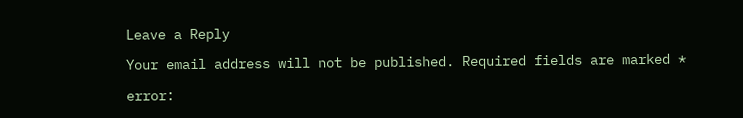Leave a Reply

Your email address will not be published. Required fields are marked *

error: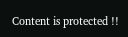Content is protected !!